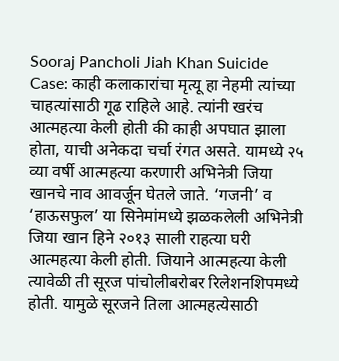Sooraj Pancholi Jiah Khan Suicide Case: काही कलाकारांचा मृत्यू हा नेहमी त्यांच्या चाहत्यांसाठी गूढ राहिले आहे. त्यांनी खरंच आत्महत्या केली होती की काही अपघात झाला होता, याची अनेकदा चर्चा रंगत असते. यामध्ये २५ व्या वर्षी आत्महत्या करणारी अभिनेत्री जिया खानचे नाव आवर्जून घेतले जाते. ‘गजनी’ व ‘हाऊसफुल’ या सिनेमांमध्ये झळकलेली अभिनेत्री जिया खान हिने २०१३ साली राहत्या घरी आत्महत्या केली होती. जियाने आत्महत्या केली त्यावेळी ती सूरज पांचोलीबरोबर रिलेशनशिपमध्ये होती. यामुळे सूरजने तिला आत्महत्येसाठी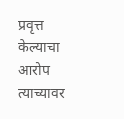प्रवृत्त केल्याचा आरोप त्याच्यावर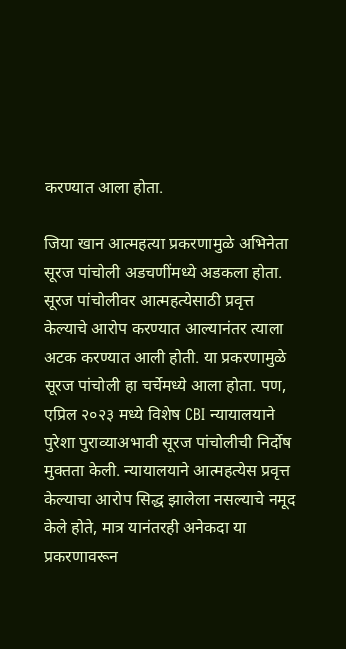करण्यात आला होता.

जिया खान आत्महत्या प्रकरणामुळे अभिनेता सूरज पांचोली अडचणींमध्ये अडकला होता. सूरज पांचोलीवर आत्महत्येसाठी प्रवृत्त केल्याचे आरोप करण्यात आल्यानंतर त्याला अटक करण्यात आली होती. या प्रकरणामुळे सूरज पांचोली हा चर्चेमध्ये आला होता. पण, एप्रिल २०२३ मध्ये विशेष CBI न्यायालयाने पुरेशा पुराव्याअभावी सूरज पांचोलीची निर्दोष मुक्तता केली. न्यायालयाने आत्महत्येस प्रवृत्त केल्याचा आरोप सिद्ध झालेला नसल्याचे नमूद केले होते, मात्र यानंतरही अनेकदा या प्रकरणावरून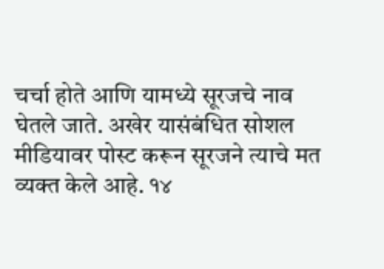चर्चा होते आणि यामध्ये सूरजचे नाव घेतले जाते. अखेर यासंबंधित सोशल मीडियावर पोस्ट करून सूरजने त्याचे मत व्यक्त केले आहे. १४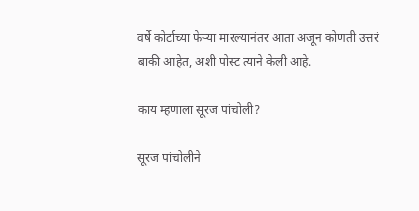वर्षे कोर्टाच्या फेऱ्या मारल्यानंतर आता अजून कोणती उत्तरं बाकी आहेत, अशी पोस्ट त्याने केली आहे.

काय म्हणाला सूरज पांचोली?

सूरज पांचोलीने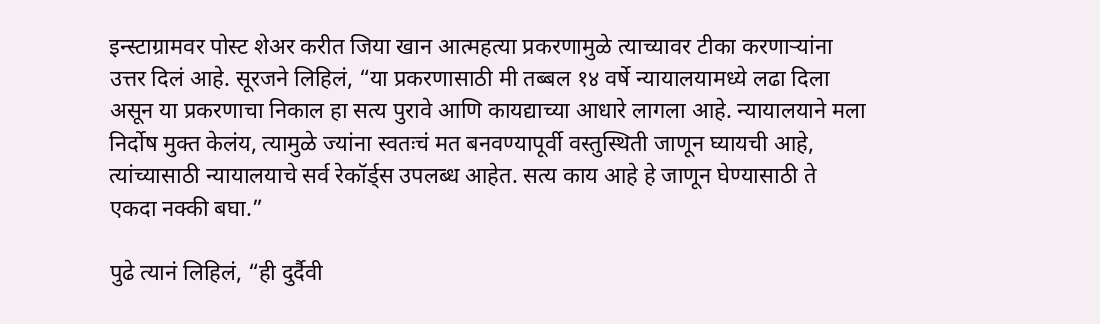इन्स्टाग्रामवर पोस्ट शेअर करीत जिया खान आत्महत्या प्रकरणामुळे त्याच्यावर टीका करणाऱ्यांना उत्तर दिलं आहे. सूरजने लिहिलं, “या प्रकरणासाठी मी तब्बल १४ वर्षे न्यायालयामध्ये लढा दिला असून या प्रकरणाचा निकाल हा सत्य पुरावे आणि कायद्याच्या आधारे लागला आहे. न्यायालयाने मला निर्दोष मुक्त केलंय, त्यामुळे ज्यांना स्वतःचं मत बनवण्यापूर्वी वस्तुस्थिती जाणून घ्यायची आहे, त्यांच्यासाठी न्यायालयाचे सर्व रेकॉर्ड्स उपलब्ध आहेत. सत्य काय आहे हे जाणून घेण्यासाठी ते एकदा नक्की बघा.”

पुढे त्यानं लिहिलं, “ही दुर्दैवी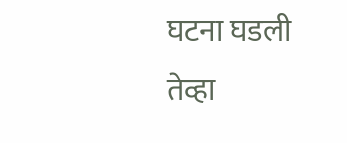घटना घडली तेव्हा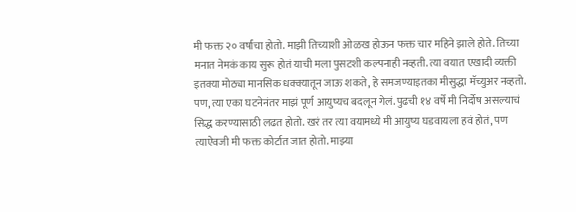मी फक्त २० वर्षांचा होतो. माझी तिच्याशी ओळख होऊन फक्त चार महिने झाले होते. तिच्या मनात नेमकं काय सुरू होतं याची मला पुसटशी कल्पनाही नव्हती. त्या वयात एखादी व्यक्ती इतक्या मोठ्या मानसिक धक्क्यातून जाऊ शकते, हे समजण्याइतका मीसुद्धा मॅच्युअर नव्हतो. पण, त्या एका घटनेनंतर माझं पूर्ण आयुष्यच बदलून गेलं. पुढची १४ वर्षे मी निर्दोष असल्याचं सिद्ध करण्यासाठी लढत होतो. खरं तर त्या वयामध्ये मी आयुष्य घडवायला हवं होतं, पण त्याऐवजी मी फक्त कोर्टात जात होतो. माझ्या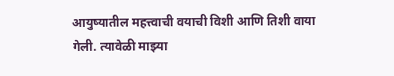आयुष्यातील महत्त्वाची वयाची विशी आणि तिशी वाया गेली. त्यावेळी माझ्या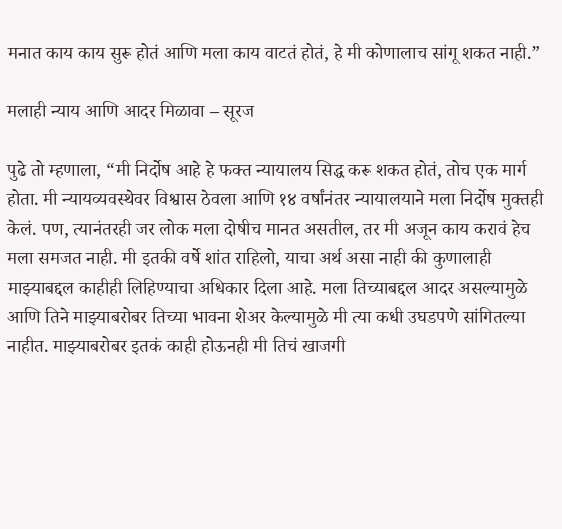मनात काय काय सुरू होतं आणि मला काय वाटतं होतं, हे मी कोणालाच सांगू शकत नाही.”

मलाही न्याय आणि आदर मिळावा – सूरज

पुढे तो म्हणाला, “मी निर्दोष आहे हे फक्त न्यायालय सिद्ध करू शकत होतं, तोच एक मार्ग होता. मी न्यायव्यवस्थेवर विश्वास ठेवला आणि १४ वर्षांनंतर न्यायालयाने मला निर्दोष मुक्तही केलं. पण, त्यानंतरही जर लोक मला दोषीच मानत असतील, तर मी अजून काय करावं हेच मला समजत नाही. मी इतकी वर्षे शांत राहिलो, याचा अर्थ असा नाही की कुणालाही माझ्याबद्दल काहीही लिहिण्याचा अधिकार दिला आहे. मला तिच्याबद्दल आदर असल्यामुळे आणि तिने माझ्याबरोबर तिच्या भावना शेअर केल्यामुळे मी त्या कधी उघडपणे सांगितल्या नाहीत. माझ्याबरोबर इतकं काही होऊनही मी तिचं खाजगी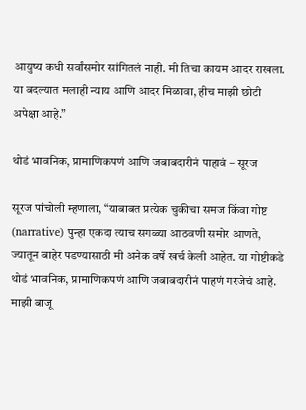आयुष्य कधी सर्वांसमोर सांगितलं नाही. मी तिचा कायम आदर राखला. या बदल्यात मलाही न्याय आणि आदर मिळावा, हीच माझी छोटी अपेक्षा आहे.”

थोडं भावनिक, प्रामाणिकपणं आणि जबाबदारीनं पाहावं – सूरज

सूरज पांचोली म्हणाला, “याबाबत प्रत्येक चुकीचा समज किंवा गोष्ट (narrative) पुन्हा एकदा त्याच सगळ्या आठवणी समोर आणते, ज्यातून बाहेर पडण्यासाठी मी अनेक वर्षे खर्च केली आहेत. या गोष्टीकडे थोडं भावनिक, प्रामाणिकपणं आणि जबाबदारीनं पाहणं गरजेचं आहे. माझी बाजू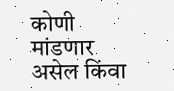कोणी मांडणार असेल किंवा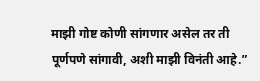माझी गोष्ट कोणी सांगणार असेल तर ती पूर्णपणे सांगावी, अशी माझी विनंती आहे.”